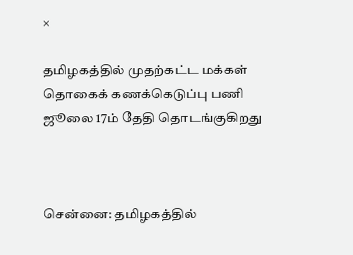×

தமிழகத்தில் முதற்கட்ட மக்கள் தொகைக் கணக்கெடுப்பு பணி ஜூலை 17ம் தேதி தொடங்குகிறது



சென்னை: தமிழகத்தில்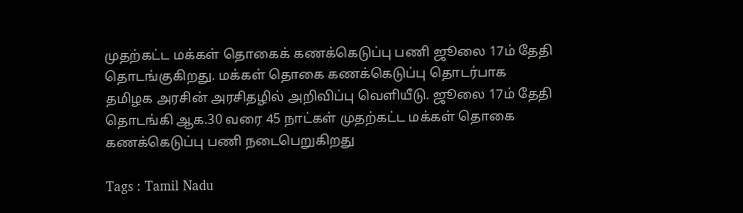முதற்கட்ட மக்கள் தொகைக் கணக்கெடுப்பு பணி ஜூலை 17ம் தேதி தொடங்குகிறது. மக்கள் தொகை கணக்கெடுப்பு தொடர்பாக தமிழக அரசின் அரசிதழில் அறிவிப்பு வெளியீடு. ஜூலை 17ம் தேதி தொடங்கி ஆக.30 வரை 45 நாட்கள் முதற்கட்ட மக்கள் தொகை கணக்கெடுப்பு பணி நடைபெறுகிறது

Tags : Tamil Nadu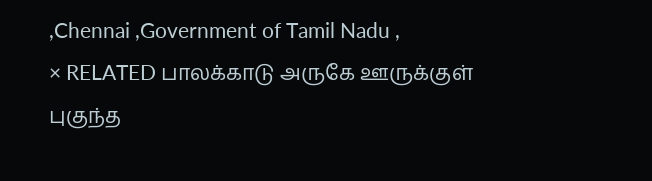,Chennai ,Government of Tamil Nadu ,
× RELATED பாலக்காடு அருகே ஊருக்குள் புகுந்த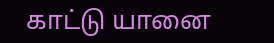காட்டு யானை